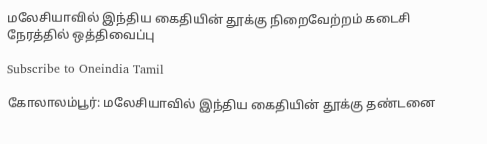மலேசியாவில் இந்திய கைதியின் தூக்கு நிறைவேற்றம் கடைசி நேரத்தில் ஒத்திவைப்பு

Subscribe to Oneindia Tamil

கோலாலம்பூர்: மலேசியாவில் இந்திய கைதியின் தூக்கு தண்டனை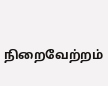நிறைவேற்றம்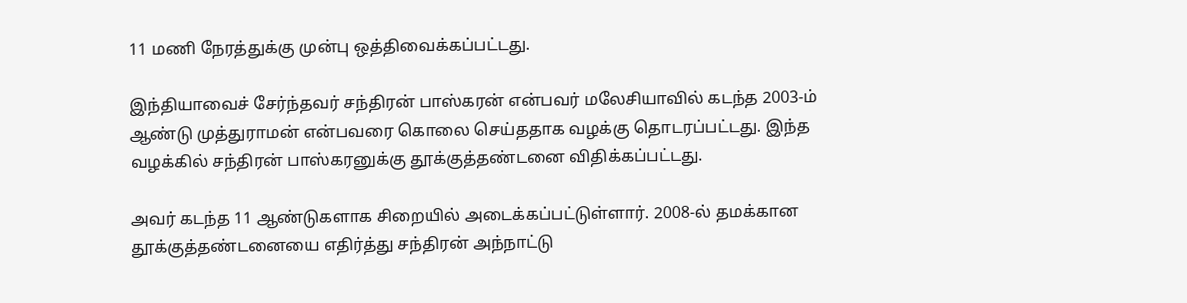11 மணி நேரத்துக்கு முன்பு ஒத்திவைக்கப்பட்டது.

இந்தியாவைச் சேர்ந்தவர் சந்திரன் பாஸ்கரன் என்பவர் மலேசியாவில் கடந்த 2003-ம் ஆண்டு முத்துராமன் என்பவரை கொலை செய்ததாக வழக்கு தொடரப்பட்டது. இந்த வழக்கில் சந்திரன் பாஸ்கரனுக்கு தூக்குத்தண்டனை விதிக்கப்பட்டது.

அவர் கடந்த 11 ஆண்டுகளாக சிறையில் அடைக்கப்பட்டுள்ளார். 2008-ல் தமக்கான தூக்குத்தண்டனையை எதிர்த்து சந்திரன் அந்நாட்டு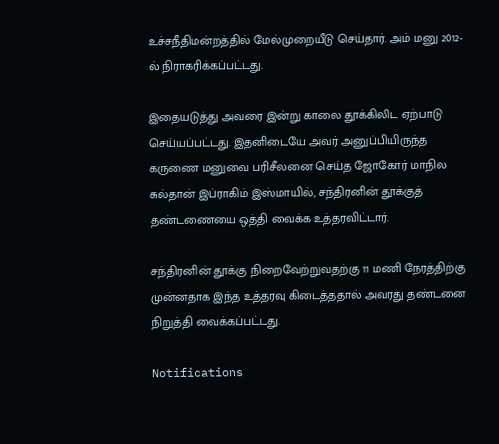உச்சநீதிமன்றத்தில் மேல்முறையீடு செய்தார். அம் மனு 2012-ல் நிராகரிக்கப்பட்டது.

இதையடுத்து அவரை இன்று காலை தூக்கிலிட ஏற்பாடு செய்யப்பட்டது. இதனிடையே அவர் அனுப்பியிருந்த கருணை மனுவை பரிசீலனை செய்த ஜோகோர் மாநில சுல்தான் இப்ராகிம் இஸ்மாயில், சந்திரனின் தூக்குத் தண்டணையை ஒத்தி வைக்க உத்தரவிட்டார்.

சந்திரனின் தூக்கு நிறைவேற்றுவதற்கு 11 மணி நேரத்திற்கு முன்னதாக இந்த உத்தரவு கிடைத்ததால் அவரது தண்டனை நிறுத்தி வைக்கப்பட்டது.

Notifications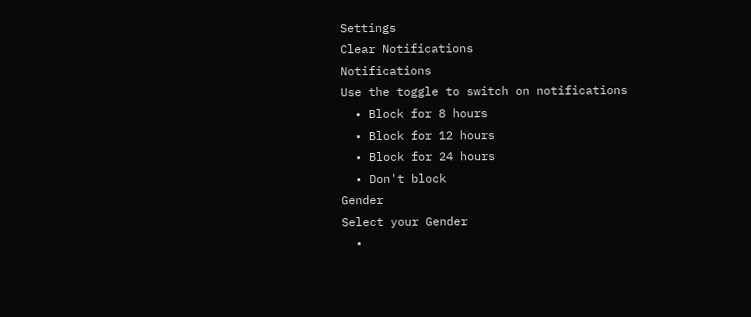Settings
Clear Notifications
Notifications
Use the toggle to switch on notifications
  • Block for 8 hours
  • Block for 12 hours
  • Block for 24 hours
  • Don't block
Gender
Select your Gender
  •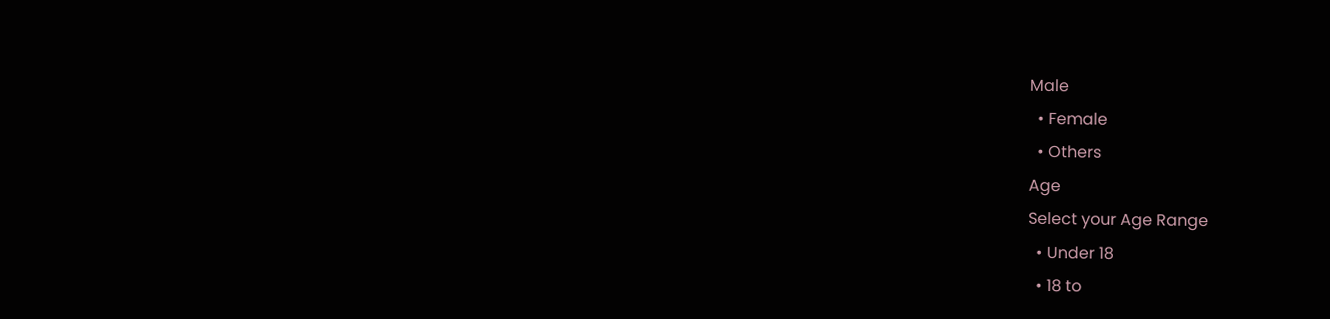Male
  • Female
  • Others
Age
Select your Age Range
  • Under 18
  • 18 to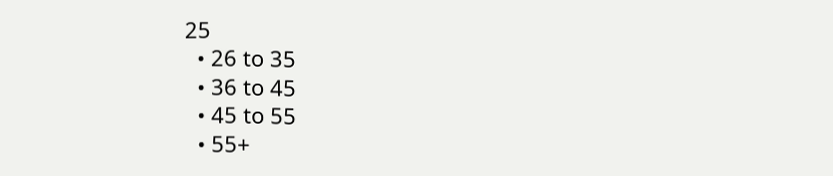25
  • 26 to 35
  • 36 to 45
  • 45 to 55
  • 55+